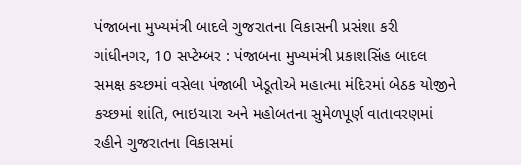પંજાબના મુખ્યમંત્રી બાદલે ગુજરાતના વિકાસની પ્રસંશા કરી
ગાંધીનગર, 10 સપ્ટેમ્બર : પંજાબના મુખ્યમંત્રી પ્રકાશસિંહ બાદલ સમક્ષ કચ્છમાં વસેલા પંજાબી ખેડૂતોએ મહાત્મા મંદિરમાં બેઠક યોજીને કચ્છમાં શાંતિ, ભાઇચારા અને મહોબતના સુમેળપૂર્ણ વાતાવરણમાં રહીને ગુજરાતના વિકાસમાં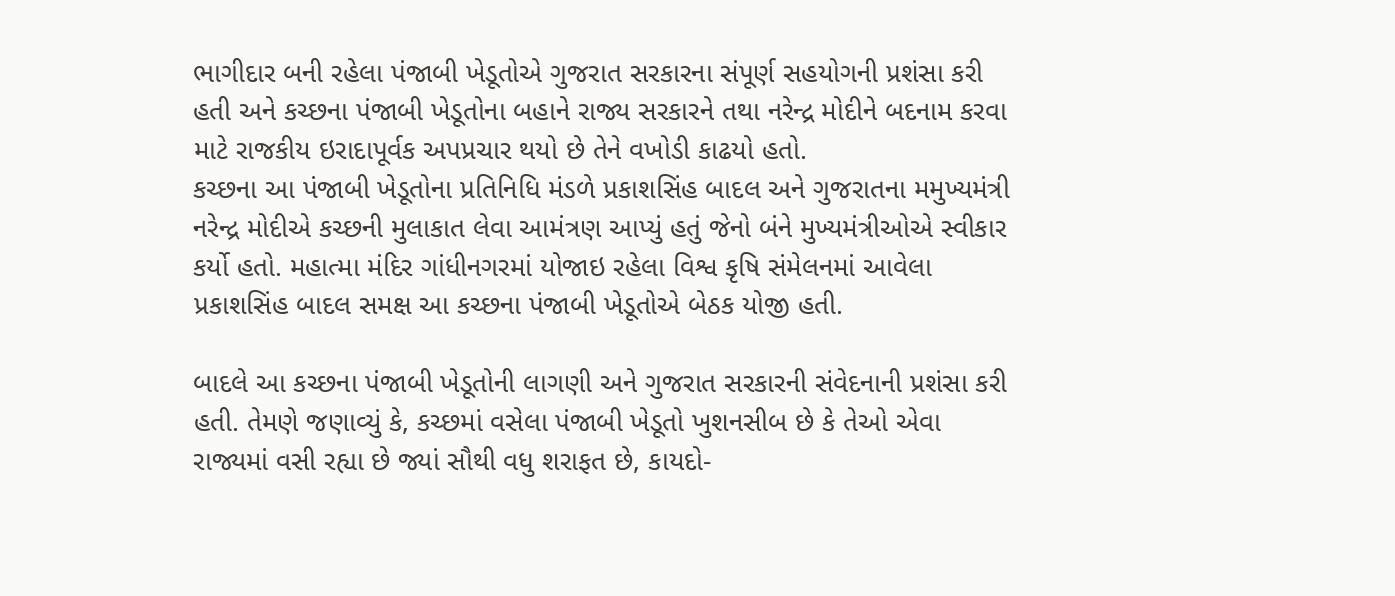ભાગીદાર બની રહેલા પંજાબી ખેડૂતોએ ગુજરાત સરકારના સંપૂર્ણ સહયોગની પ્રશંસા કરી હતી અને કચ્છના પંજાબી ખેડૂતોના બહાને રાજ્ય સરકારને તથા નરેન્દ્ર મોદીને બદનામ કરવા માટે રાજકીય ઇરાદાપૂર્વક અપપ્રચાર થયો છે તેને વખોડી કાઢયો હતો.
કચ્છના આ પંજાબી ખેડૂતોના પ્રતિનિધિ મંડળે પ્રકાશસિંહ બાદલ અને ગુજરાતના મમુખ્યમંત્રી નરેન્દ્ર મોદીએ કચ્છની મુલાકાત લેવા આમંત્રણ આપ્યું હતું જેનો બંને મુખ્યમંત્રીઓએ સ્વીકાર કર્યો હતો. મહાત્મા મંદિર ગાંધીનગરમાં યોજાઇ રહેલા વિશ્વ કૃષિ સંમેલનમાં આવેલા પ્રકાશસિંહ બાદલ સમક્ષ આ કચ્છના પંજાબી ખેડૂતોએ બેઠક યોજી હતી.

બાદલે આ કચ્છના પંજાબી ખેડૂતોની લાગણી અને ગુજરાત સરકારની સંવેદનાની પ્રશંસા કરી હતી. તેમણે જણાવ્યું કે, કચ્છમાં વસેલા પંજાબી ખેડૂતો ખુશનસીબ છે કે તેઓ એવા રાજ્યમાં વસી રહ્યા છે જ્યાં સૌથી વધુ શરાફત છે, કાયદો-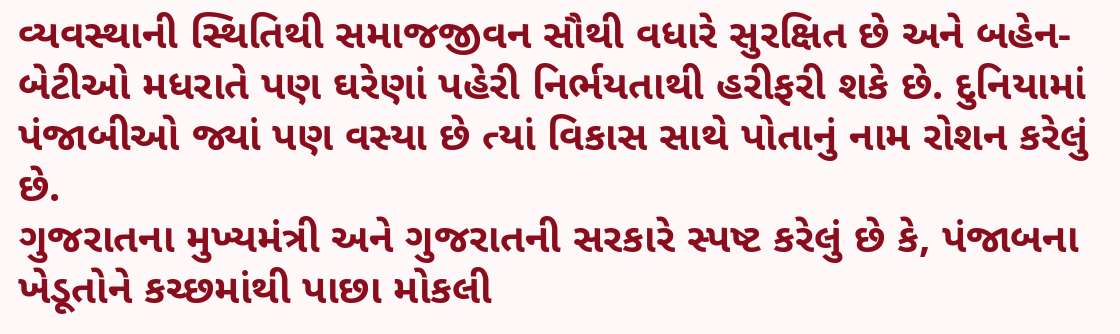વ્યવસ્થાની સ્થિતિથી સમાજજીવન સૌથી વધારે સુરક્ષિત છે અને બહેન-બેટીઓ મધરાતે પણ ઘરેણાં પહેરી નિર્ભયતાથી હરીફરી શકે છે. દુનિયામાં પંજાબીઓ જ્યાં પણ વસ્યા છે ત્યાં વિકાસ સાથે પોતાનું નામ રોશન કરેલું છે.
ગુજરાતના મુખ્યમંત્રી અને ગુજરાતની સરકારે સ્પષ્ટ કરેલું છે કે, પંજાબના ખેડૂતોને કચ્છમાંથી પાછા મોકલી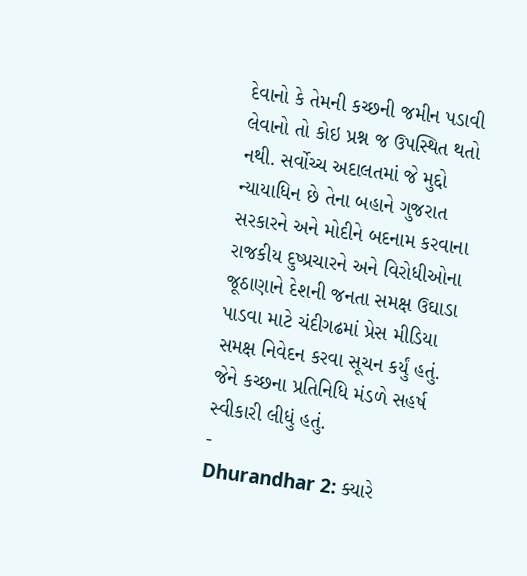દેવાનો કે તેમની કચ્છની જમીન પડાવી લેવાનો તો કોઇ પ્રશ્ન જ ઉપસ્થિત થતો નથી. સર્વોચ્ચ અદાલતમાં જે મુદ્દો ન્યાયાધિન છે તેના બહાને ગુજરાત સરકારને અને મોદીને બદનામ કરવાના રાજકીય દુષ્પ્રચારને અને વિરોધીઓના જૂઠાણાને દેશની જનતા સમક્ષ ઉઘાડા પાડવા માટે ચંદીગઢમાં પ્રેસ મીડિયા સમક્ષ નિવેદન કરવા સૂચન કર્યું હતું. જેને કચ્છના પ્રતિનિધિ મંડળે સહર્ષ સ્વીકારી લીધું હતું.
-
Dhurandhar 2: ક્યારે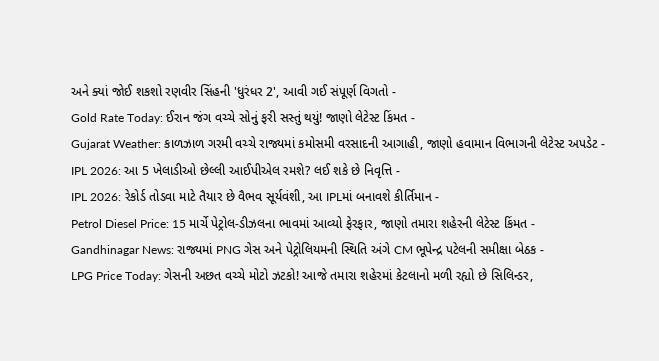અને ક્યાં જોઈ શકશો રણવીર સિંહની 'ધુરંધર 2', આવી ગઈ સંપૂર્ણ વિગતો -
Gold Rate Today: ઈરાન જંગ વચ્ચે સોનું ફરી સસ્તું થયું! જાણો લેટેસ્ટ કિંમત -
Gujarat Weather: કાળઝાળ ગરમી વચ્ચે રાજ્યમાં કમોસમી વરસાદની આગાહી, જાણો હવામાન વિભાગની લેટેસ્ટ અપડેટ -
IPL 2026: આ 5 ખેલાડીઓ છેલ્લી આઈપીએલ રમશે? લઈ શકે છે નિવૃત્તિ -
IPL 2026: રેકોર્ડ તોડવા માટે તૈયાર છે વૈભવ સૂર્યવંશી, આ IPLમાં બનાવશે કીર્તિમાન -
Petrol Diesel Price: 15 માર્ચે પેટ્રોલ-ડીઝલના ભાવમાં આવ્યો ફેરફાર, જાણો તમારા શહેરની લેટેસ્ટ કિંમત -
Gandhinagar News: રાજ્યમાં PNG ગેસ અને પેટ્રોલિયમની સ્થિતિ અંગે CM ભૂપેન્દ્ર પટેલની સમીક્ષા બેઠક -
LPG Price Today: ગેસની અછત વચ્ચે મોટો ઝટકો! આજે તમારા શહેરમાં કેટલાનો મળી રહ્યો છે સિલિન્ડર,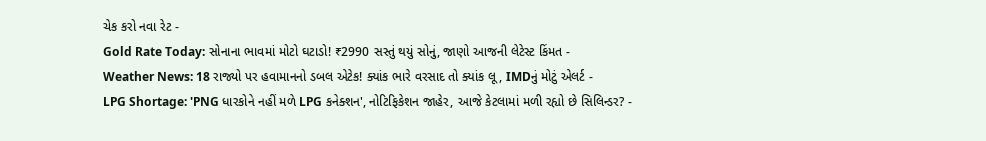ચેક કરો નવા રેટ -
Gold Rate Today: સોનાના ભાવમાં મોટો ઘટાડો! ₹2990 સસ્તું થયું સોનું, જાણો આજની લેટેસ્ટ કિંમત -
Weather News: 18 રાજ્યો પર હવામાનનો ડબલ એટેક! ક્યાંક ભારે વરસાદ તો ક્યાંક લૂ, IMDનું મોટું એલર્ટ -
LPG Shortage: 'PNG ધારકોને નહીં મળે LPG કનેક્શન', નોટિફિકેશન જાહેર, આજે કેટલામાં મળી રહ્યો છે સિલિન્ડર? -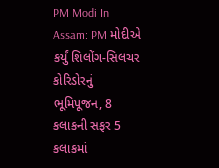PM Modi In Assam: PM મોદીએ કર્યું શિલોંગ-સિલચર કોરિડોરનું ભૂમિપૂજન, 8 કલાકની સફર 5 કલાકમાં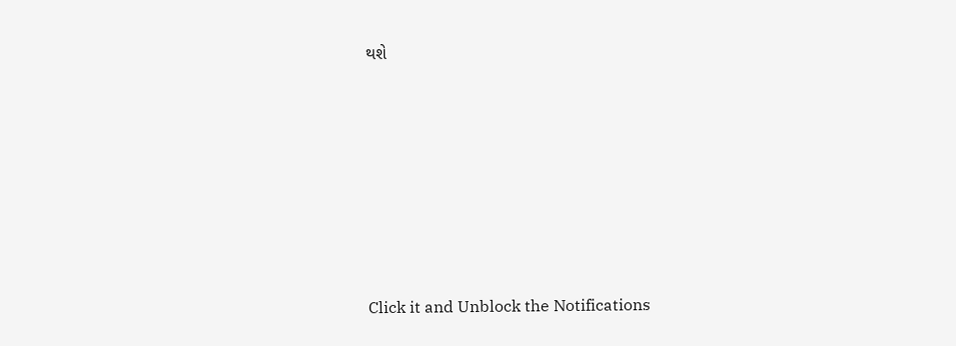થશે












Click it and Unblock the Notifications